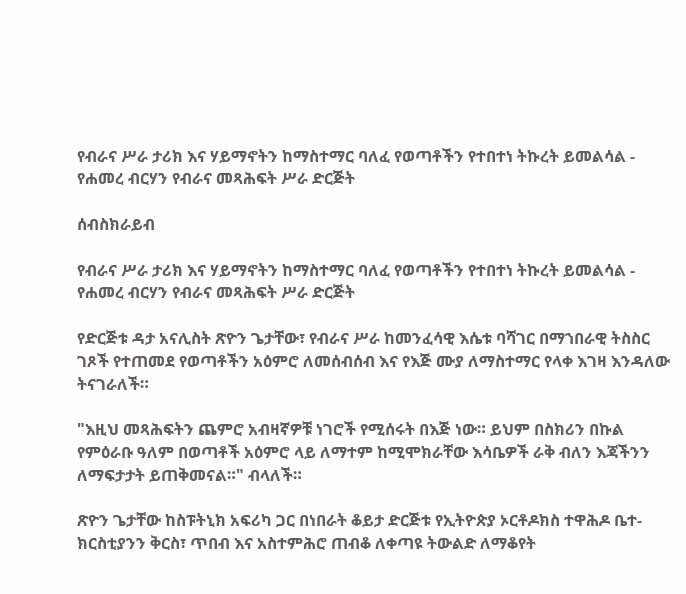የብራና ሥራ ታሪክ እና ሃይማኖትን ከማስተማር ባለፈ የወጣቶችን የተበተነ ትኩረት ይመልሳል - የሐመረ ብርሃን የብራና መጻሕፍት ሥራ ድርጅት

ሰብስክራይብ

የብራና ሥራ ታሪክ እና ሃይማኖትን ከማስተማር ባለፈ የወጣቶችን የተበተነ ትኩረት ይመልሳል - የሐመረ ብርሃን የብራና መጻሕፍት ሥራ ድርጅት

የድርጅቱ ዳታ አናሊስት ጽዮን ጌታቸው፣ የብራና ሥራ ከመንፈሳዊ እሴቱ ባሻገር በማኀበራዊ ትስስር ገጾች የተጠመደ የወጣቶችን አዕምሮ ለመሰብሰብ እና የእጅ ሙያ ለማስተማር የላቀ እገዛ እንዳለው ትናገራለች።

"እዚህ መጻሕፍትን ጨምሮ አብዛኛዎቹ ነገሮች የሚሰሩት በእጅ ነው። ይህም በስክሪን በኩል የምዕራቡ ዓለም በወጣቶች አዕምሮ ላይ ለማተም ከሚሞክራቸው እሳቤዎች ራቅ ብለን እጃችንን ለማፍታታት ይጠቅመናል።" ብላለች።

ጽዮን ጌታቸው ከስፑትኒክ አፍሪካ ጋር በነበራት ቆይታ ድርጅቱ የኢትዮጵያ ኦርቶዶክስ ተዋሕዶ ቤተ-ክርስቲያንን ቅርስ፣ ጥበብ እና አስተምሕሮ ጠብቆ ለቀጣዩ ትውልድ ለማቆየት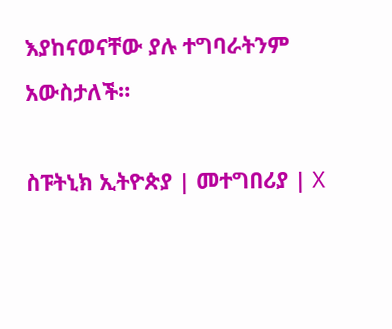እያከናወናቸው ያሉ ተግባራትንም አውስታለች።

ስፑትኒክ ኢትዮጵያ | መተግበሪያ | X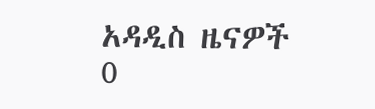አዳዲስ ዜናዎች
0